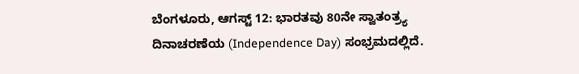ಬೆಂಗಳೂರು, ಆಗಸ್ಟ್ 12: ಭಾರತವು 80ನೇ ಸ್ವಾತಂತ್ರ್ಯ ದಿನಾಚರಣೆಯ (Independence Day) ಸಂಭ್ರಮದಲ್ಲಿದೆ.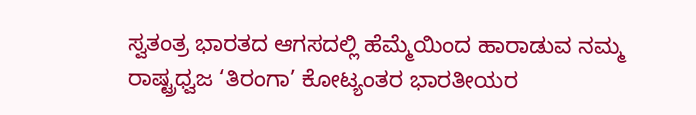ಸ್ವತಂತ್ರ ಭಾರತದ ಆಗಸದಲ್ಲಿ ಹೆಮ್ಮೆಯಿಂದ ಹಾರಾಡುವ ನಮ್ಮ ರಾಷ್ಟ್ರಧ್ವಜ ‘ತಿರಂಗಾ’ ಕೋಟ್ಯಂತರ ಭಾರತೀಯರ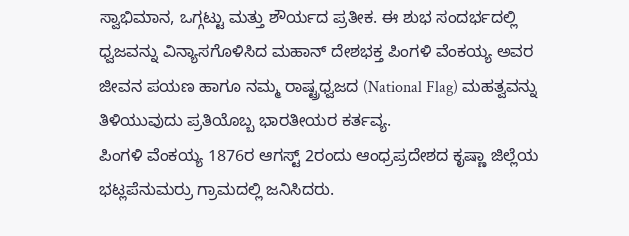ಸ್ವಾಭಿಮಾನ, ಒಗ್ಗಟ್ಟು ಮತ್ತು ಶೌರ್ಯದ ಪ್ರತೀಕ. ಈ ಶುಭ ಸಂದರ್ಭದಲ್ಲಿ ಧ್ವಜವನ್ನು ವಿನ್ಯಾಸಗೊಳಿಸಿದ ಮಹಾನ್ ದೇಶಭಕ್ತ ಪಿಂಗಳಿ ವೆಂಕಯ್ಯ ಅವರ ಜೀವನ ಪಯಣ ಹಾಗೂ ನಮ್ಮ ರಾಷ್ಟ್ರಧ್ವಜದ (National Flag) ಮಹತ್ವವನ್ನು ತಿಳಿಯುವುದು ಪ್ರತಿಯೊಬ್ಬ ಭಾರತೀಯರ ಕರ್ತವ್ಯ.
ಪಿಂಗಳಿ ವೆಂಕಯ್ಯ 1876ರ ಆಗಸ್ಟ್ 2ರಂದು ಆಂಧ್ರಪ್ರದೇಶದ ಕೃಷ್ಣಾ ಜಿಲ್ಲೆಯ ಭಟ್ಲಪೆನುಮರ್ರು ಗ್ರಾಮದಲ್ಲಿ ಜನಿಸಿದರು.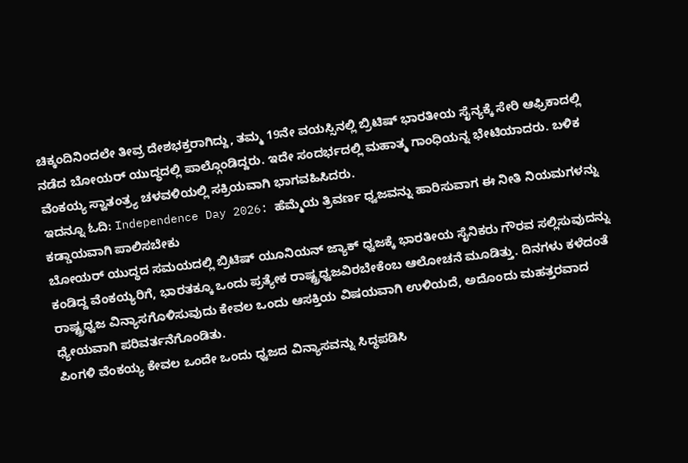ಚಿಕ್ಕಂದಿನಿಂದಲೇ ತೀವ್ರ ದೇಶಭಕ್ತರಾಗಿದ್ದು, ತಮ್ಮ 19ನೇ ವಯಸ್ಸಿನಲ್ಲಿ ಬ್ರಿಟಿಷ್ ಭಾರತೀಯ ಸೈನ್ಯಕ್ಕೆ ಸೇರಿ ಆಫ್ರಿಕಾದಲ್ಲಿ ನಡೆದ ಬೋಯರ್ ಯುದ್ಧದಲ್ಲಿ ಪಾಲ್ಗೊಂಡಿದ್ದರು. ಇದೇ ಸಂದರ್ಭದಲ್ಲಿ ಮಹಾತ್ಮ ಗಾಂಧಿಯನ್ನ ಭೇಟಿಯಾದರು. ಬಳಿಕ ವೆಂಕಯ್ಯ ಸ್ವಾತಂತ್ರ್ಯ ಚಳವಳಿಯಲ್ಲಿ ಸಕ್ರಿಯವಾಗಿ ಭಾಗವಹಿಸಿದರು.
ಇದನ್ನೂ ಓದಿ: Independence Day 2026: ಹೆಮ್ಮೆಯ ತ್ರಿವರ್ಣ ಧ್ವಜವನ್ನು ಹಾರಿಸುವಾಗ ಈ ನೀತಿ ನಿಯಮಗಳನ್ನು ಕಡ್ಡಾಯವಾಗಿ ಪಾಲಿಸಬೇಕು
ಬೋಯರ್ ಯುದ್ಧದ ಸಮಯದಲ್ಲಿ ಬ್ರಿಟಿಷ್ ಯೂನಿಯನ್ ಜ್ಯಾಕ್ ಧ್ವಜಕ್ಕೆ ಭಾರತೀಯ ಸೈನಿಕರು ಗೌರವ ಸಲ್ಲಿಸುವುದನ್ನು ಕಂಡಿದ್ದ ವೆಂಕಯ್ಯರಿಗೆ, ಭಾರತಕ್ಕೂ ಒಂದು ಪ್ರತ್ಯೇಕ ರಾಷ್ಟ್ರಧ್ವಜವಿರಬೇಕೆಂಬ ಆಲೋಚನೆ ಮೂಡಿತ್ತು. ದಿನಗಳು ಕಳೆದಂತೆ ರಾಷ್ಟ್ರಧ್ವಜ ವಿನ್ಯಾಸಗೊಳಿಸುವುದು ಕೇವಲ ಒಂದು ಆಸಕ್ತಿಯ ವಿಷಯವಾಗಿ ಉಳಿಯದೆ, ಅದೊಂದು ಮಹತ್ತರವಾದ ಧ್ಯೇಯವಾಗಿ ಪರಿವರ್ತನೆಗೊಂಡಿತು.
ಪಿಂಗಳಿ ವೆಂಕಯ್ಯ ಕೇವಲ ಒಂದೇ ಒಂದು ಧ್ವಜದ ವಿನ್ಯಾಸವನ್ನು ಸಿದ್ಧಪಡಿಸಿ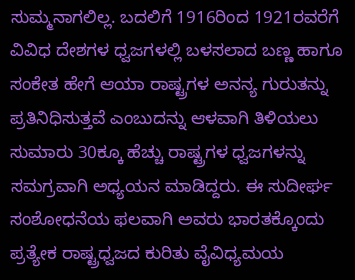ಸುಮ್ಮನಾಗಲಿಲ್ಲ. ಬದಲಿಗೆ 1916ರಿಂದ 1921ರವರೆಗೆ ವಿವಿಧ ದೇಶಗಳ ಧ್ವಜಗಳಲ್ಲಿ ಬಳಸಲಾದ ಬಣ್ಣ ಹಾಗೂ ಸಂಕೇತ ಹೇಗೆ ಆಯಾ ರಾಷ್ಟ್ರಗಳ ಅನನ್ಯ ಗುರುತನ್ನು ಪ್ರತಿನಿಧಿಸುತ್ತವೆ ಎಂಬುದನ್ನು ಆಳವಾಗಿ ತಿಳಿಯಲು ಸುಮಾರು 30ಕ್ಕೂ ಹೆಚ್ಚು ರಾಷ್ಟ್ರಗಳ ಧ್ವಜಗಳನ್ನು ಸಮಗ್ರವಾಗಿ ಅಧ್ಯಯನ ಮಾಡಿದ್ದರು. ಈ ಸುದೀರ್ಘ ಸಂಶೋಧನೆಯ ಫಲವಾಗಿ ಅವರು ಭಾರತಕ್ಕೊಂದು ಪ್ರತ್ಯೇಕ ರಾಷ್ಟ್ರಧ್ವಜದ ಕುರಿತು ವೈವಿಧ್ಯಮಯ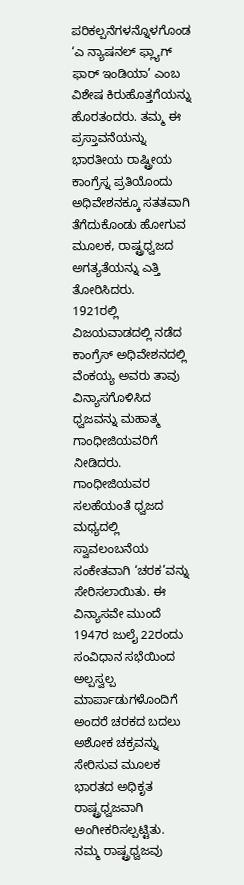ಪರಿಕಲ್ಪನೆಗಳನ್ನೊಳಗೊಂಡ ‘ಎ ನ್ಯಾಷನಲ್ ಫ್ಲ್ಯಾಗ್ ಫಾರ್ ಇಂಡಿಯಾ’ ಎಂಬ ವಿಶೇಷ ಕಿರುಹೊತ್ತಗೆಯನ್ನು ಹೊರತಂದರು. ತಮ್ಮ ಈ ಪ್ರಸ್ತಾವನೆಯನ್ನು ಭಾರತೀಯ ರಾಷ್ಟ್ರೀಯ ಕಾಂಗ್ರೆಸ್ನ ಪ್ರತಿಯೊಂದು ಅಧಿವೇಶನಕ್ಕೂ ಸತತವಾಗಿ ತೆಗೆದುಕೊಂಡು ಹೋಗುವ ಮೂಲಕ, ರಾಷ್ಟ್ರಧ್ವಜದ ಅಗತ್ಯತೆಯನ್ನು ಎತ್ತಿ ತೋರಿಸಿದರು.
1921ರಲ್ಲಿ ವಿಜಯವಾಡದಲ್ಲಿ ನಡೆದ ಕಾಂಗ್ರೆಸ್ ಅಧಿವೇಶನದಲ್ಲಿ ವೆಂಕಯ್ಯ ಅವರು ತಾವು ವಿನ್ಯಾಸಗೊಳಿಸಿದ ಧ್ವಜವನ್ನು ಮಹಾತ್ಮ ಗಾಂಧೀಜಿಯವರಿಗೆ ನೀಡಿದರು. ಗಾಂಧೀಜಿಯವರ ಸಲಹೆಯಂತೆ ಧ್ವಜದ ಮಧ್ಯದಲ್ಲಿ ಸ್ವಾವಲಂಬನೆಯ ಸಂಕೇತವಾಗಿ ‘ಚರಕ’ವನ್ನು ಸೇರಿಸಲಾಯಿತು. ಈ ವಿನ್ಯಾಸವೇ ಮುಂದೆ 1947ರ ಜುಲೈ 22ರಂದು ಸಂವಿಧಾನ ಸಭೆಯಿಂದ ಅಲ್ಪಸ್ವಲ್ಪ ಮಾರ್ಪಾಡುಗಳೊಂದಿಗೆ ಅಂದರೆ ಚರಕದ ಬದಲು ಅಶೋಕ ಚಕ್ರವನ್ನು ಸೇರಿಸುವ ಮೂಲಕ ಭಾರತದ ಅಧಿಕೃತ ರಾಷ್ಟ್ರಧ್ವಜವಾಗಿ ಅಂಗೀಕರಿಸಲ್ಪಟ್ಟಿತು.
ನಮ್ಮ ರಾಷ್ಟ್ರಧ್ವಜವು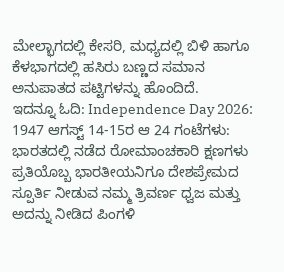ಮೇಲ್ಭಾಗದಲ್ಲಿ ಕೇಸರಿ, ಮಧ್ಯದಲ್ಲಿ ಬಿಳಿ ಹಾಗೂ ಕೆಳಭಾಗದಲ್ಲಿ ಹಸಿರು ಬಣ್ಣದ ಸಮಾನ ಅನುಪಾತದ ಪಟ್ಟಿಗಳನ್ನು ಹೊಂದಿದೆ.
ಇದನ್ನೂ ಓದಿ: Independence Day 2026: 1947 ಆಗಸ್ಟ್ 14-15ರ ಆ 24 ಗಂಟೆಗಳು: ಭಾರತದಲ್ಲಿ ನಡೆದ ರೋಮಾಂಚಕಾರಿ ಕ್ಷಣಗಳು
ಪ್ರತಿಯೊಬ್ಬ ಭಾರತೀಯನಿಗೂ ದೇಶಪ್ರೇಮದ ಸ್ಪೂರ್ತಿ ನೀಡುವ ನಮ್ಮ ತ್ರಿವರ್ಣ ಧ್ವಜ ಮತ್ತು ಅದನ್ನು ನೀಡಿದ ಪಿಂಗಳಿ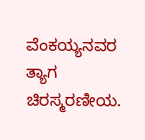ವೆಂಕಯ್ಯನವರ ತ್ಯಾಗ ಚಿರಸ್ಮರಣೀಯ.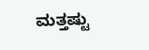ಮತ್ತಷ್ಟು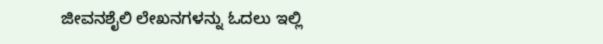ಜೀವನಶೈಲಿ ಲೇಖನಗಳನ್ನು ಓದಲು ಇಲ್ಲಿ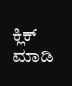ಕ್ಲಿಕ್ ಮಾಡಿ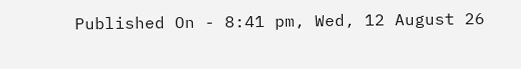Published On - 8:41 pm, Wed, 12 August 26